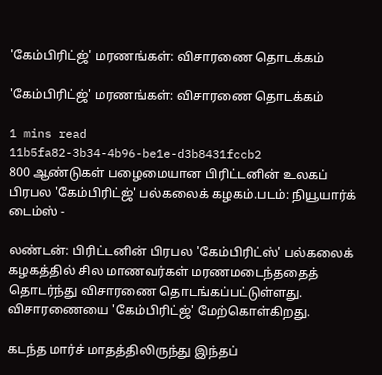'கேம்பிரிட்ஜ்' மரணங்கள்: விசாரணை தொடக்கம்

'கேம்பிரிட்ஜ்' மரணங்கள்: விசாரணை தொடக்கம்

1 mins read
11b5fa82-3b34-4b96-be1e-d3b8431fccb2
800 ஆண்டுகள் பழைமையான பிரிட்டனின் உலகப் பிரபல 'கேம்பிரிட்ஜ்' பல்கலைக் கழகம்.படம்: நியூயார்க் டைம்ஸ் -

லண்டன்: பிரிட்டனின் பிரபல 'கேம்பிரிட்ஸ்' பல்கலைக் கழகத்தில் சில மாணவர்கள் மரணமடைந்ததைத் தொடர்ந்து விசாரணை தொடங்கப்பட்டுள்ளது. விசாரணையை 'கேம்பிரிட்ஜ்' மேற்கொள்கிறது.

கடந்த மார்ச் மாதத்திலிருந்து இந்தப்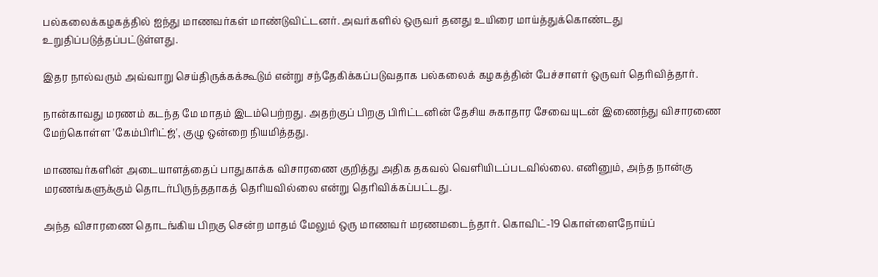பல்கலைக்கழகத்தில் ஐந்து மாணவர்கள் மாண்டுவிட்டனர். அவர்களில் ஒருவர் தனது உயிரை மாய்த்துக்கொண்டது உறுதிப்படுத்தப்பட்டுள்ளது.

இதர நால்வரும் அவ்வாறு செய்திருக்கக்கூடும் என்று சந்தேகிக்கப்படுவதாக பல்கலைக் கழகத்தின் பேச்சாளர் ஒருவர் தெரிவித்தார்.

நான்காவது மரணம் கடந்த மே மாதம் இடம்பெற்றது. அதற்குப் பிறகு பிரிட்டனின் தேசிய சுகாதார சேவையுடன் இணைந்து விசாரணை மேற்கொள்ள 'கேம்பிரிட்ஜ்', குழு ஒன்றை நியமித்தது.

மாணவர்களின் அடையாளத்தைப் பாதுகாக்க விசாரணை குறித்து அதிக தகவல் வெளியிடப்படவில்லை. எனினும், அந்த நான்கு மரணங்களுக்கும் தொடர்பிருந்ததாகத் தெரியவில்லை என்று தெரிவிக்கப்பட்டது.

அந்த விசாரணை தொடங்கிய பிறகு சென்ற மாதம் மேலும் ஒரு மாணவர் மரணமடைந்தார். கொவிட்-19 கொள்ளைநோய்ப்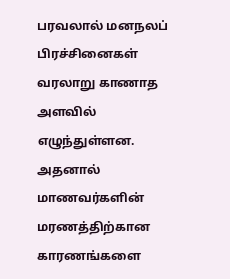பரவலால் மனநலப் பிரச்சினைகள் வரலாறு காணாத அளவில் எழுந்துள்ளன. அதனால் மாணவர்களின் மரணத்திற்கான காரணங்களை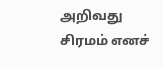அறிவது சிரமம் எனச்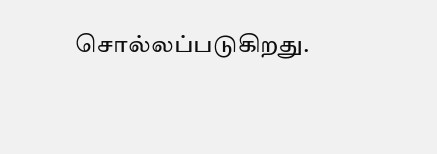சொல்லப்படுகிறது.